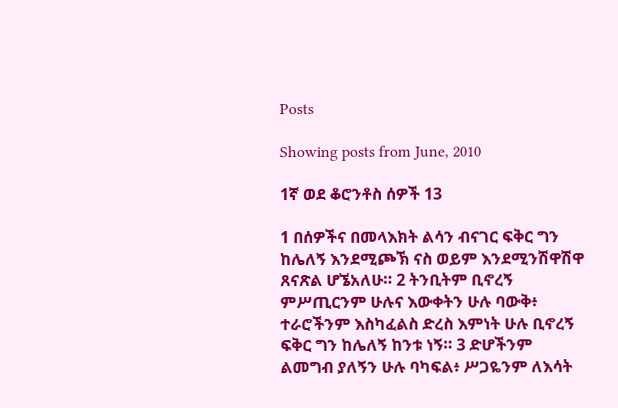Posts

Showing posts from June, 2010

1ኛ ወደ ቆሮንቶስ ሰዎች 13

1 በሰዎችና በመላእክት ልሳን ብናገር ፍቅር ግን ከሌለኝ እንደሚጮኽ ናስ ወይም እንደሚንሽዋሽዋ ጸናጽል ሆኜአለሁ። 2 ትንቢትም ቢኖረኝ ምሥጢርንም ሁሉና እውቀትን ሁሉ ባውቅ፥ ተራሮችንም እስካፈልስ ድረስ እምነት ሁሉ ቢኖረኝ ፍቅር ግን ከሌለኝ ከንቱ ነኝ። 3 ድሆችንም ልመግብ ያለኝን ሁሉ ባካፍል፥ ሥጋዬንም ለእሳት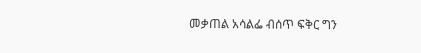መቃጠል አሳልፌ ብሰጥ ፍቅር ግን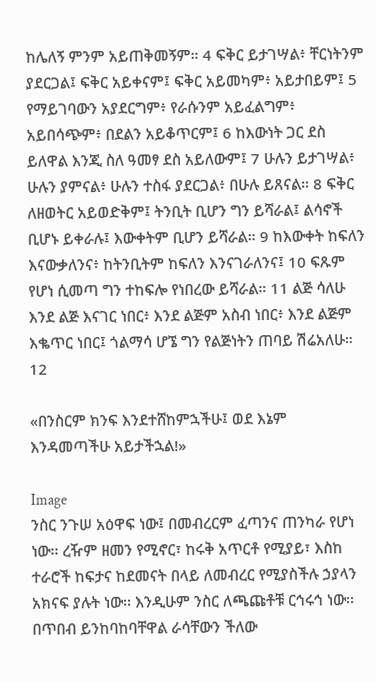ከሌለኝ ምንም አይጠቅመኝም። 4 ፍቅር ይታገሣል፥ ቸርነትንም ያደርጋል፤ ፍቅር አይቀናም፤ ፍቅር አይመካም፥ አይታበይም፤ 5 የማይገባውን አያደርግም፥ የራሱንም አይፈልግም፥ አይበሳጭም፥ በደልን አይቆጥርም፤ 6 ከእውነት ጋር ደስ ይለዋል እንጂ ስለ ዓመፃ ደስ አይለውም፤ 7 ሁሉን ይታገሣል፥ ሁሉን ያምናል፥ ሁሉን ተስፋ ያደርጋል፥ በሁሉ ይጸናል። 8 ፍቅር ለዘወትር አይወድቅም፤ ትንቢት ቢሆን ግን ይሻራል፤ ልሳኖች ቢሆኑ ይቀራሉ፤ እውቀትም ቢሆን ይሻራል። 9 ከእውቀት ከፍለን እናውቃለንና፥ ከትንቢትም ከፍለን እንናገራለንና፤ 10 ፍጹም የሆነ ሲመጣ ግን ተከፍሎ የነበረው ይሻራል። 11 ልጅ ሳለሁ እንደ ልጅ እናገር ነበር፥ እንደ ልጅም አስብ ነበር፥ እንደ ልጅም እቈጥር ነበር፤ ጎልማሳ ሆኜ ግን የልጅነትን ጠባይ ሽሬአለሁ። 12

«በንስርም ክንፍ እንደተሸከምኋችሁ፤ ወደ እኔም እንዳመጣችሁ አይታችኋል!»

Image
ንስር ንጉሠ አዕዋፍ ነው፤ በመብረርም ፈጣንና ጠንካራ የሆነ ነው፡፡ ረዥም ዘመን የሚኖር፣ ከሩቅ አጥርቶ የሚያይ፣ እስከ ተራሮች ከፍታና ከደመናት በላይ ለመብረር የሚያስችሉ ኃያላን አክናፍ ያሉት ነው፡፡ እንዲሁም ንስር ለጫጩቶቹ ርኅሩኅ ነው፡፡ በጥበብ ይንከባከባቸዋል ራሳቸውን ችለው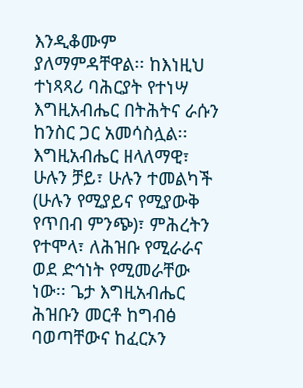እንዲቆሙም ያለማምዳቸዋል፡፡ ከእነዚህ ተነጻጻሪ ባሕርያት የተነሣ እግዚአብሔር በትሕትና ራሱን ከንስር ጋር አመሳስሏል፡፡ እግዚአብሔር ዘላለማዊ፣ ሁሉን ቻይ፣ ሁሉን ተመልካች (ሁሉን የሚያይና የሚያውቅ የጥበብ ምንጭ)፣ ምሕረትን የተሞላ፣ ለሕዝቡ የሚራራና ወደ ድኅነት የሚመራቸው ነው፡፡ ጌታ እግዚአብሔር ሕዝቡን መርቶ ከግብፅ ባወጣቸውና ከፈርኦን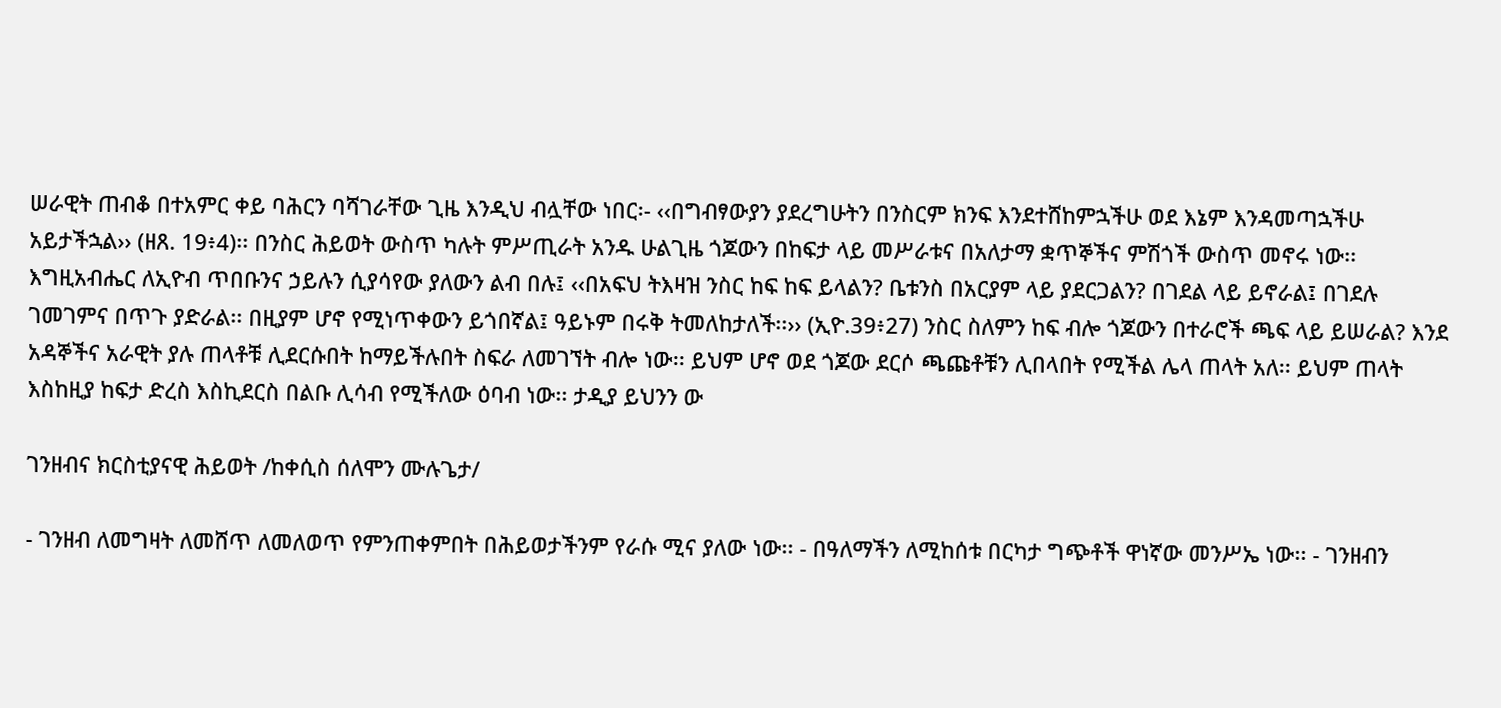ሠራዊት ጠብቆ በተአምር ቀይ ባሕርን ባሻገራቸው ጊዜ እንዲህ ብሏቸው ነበር፡- ‹‹በግብፃውያን ያደረግሁትን በንስርም ክንፍ እንደተሸከምኋችሁ ወደ እኔም እንዳመጣኋችሁ አይታችኋል›› (ዘጸ. 19፥4)፡፡ በንስር ሕይወት ውስጥ ካሉት ምሥጢራት አንዱ ሁልጊዜ ጎጆውን በከፍታ ላይ መሥራቱና በአለታማ ቋጥኞችና ምሽጎች ውስጥ መኖሩ ነው፡፡ እግዚአብሔር ለኢዮብ ጥበቡንና ኃይሉን ሲያሳየው ያለውን ልብ በሉ፤ ‹‹በአፍህ ትእዛዝ ንስር ከፍ ከፍ ይላልን? ቤቱንስ በአርያም ላይ ያደርጋልን? በገደል ላይ ይኖራል፤ በገደሉ ገመገምና በጥጉ ያድራል፡፡ በዚያም ሆኖ የሚነጥቀውን ይጎበኛል፤ ዓይኑም በሩቅ ትመለከታለች፡፡›› (ኢዮ.39፥27) ንስር ስለምን ከፍ ብሎ ጎጆውን በተራሮች ጫፍ ላይ ይሠራል? እንደ አዳኞችና አራዊት ያሉ ጠላቶቹ ሊደርሱበት ከማይችሉበት ስፍራ ለመገኘት ብሎ ነው፡፡ ይህም ሆኖ ወደ ጎጆው ደርሶ ጫጩቶቹን ሊበላበት የሚችል ሌላ ጠላት አለ፡፡ ይህም ጠላት እስከዚያ ከፍታ ድረስ እስኪደርስ በልቡ ሊሳብ የሚችለው ዕባብ ነው፡፡ ታዲያ ይህንን ው

ገንዘብና ክርስቲያናዊ ሕይወት /ከቀሲስ ሰለሞን ሙሉጌታ/

- ገንዘብ ለመግዛት ለመሸጥ ለመለወጥ የምንጠቀምበት በሕይወታችንም የራሱ ሚና ያለው ነው፡፡ - በዓለማችን ለሚከሰቱ በርካታ ግጭቶች ዋነኛው መንሥኤ ነው፡፡ - ገንዘብን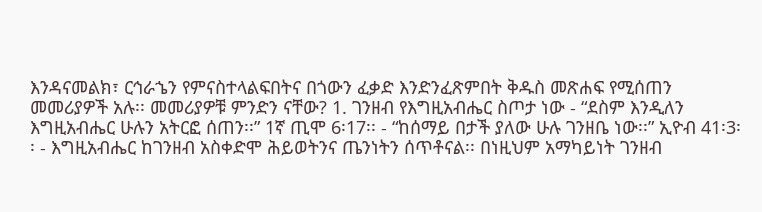እንዳናመልክ፣ ርኅራኄን የምናስተላልፍበትና በጎውን ፈቃድ እንድንፈጽምበት ቅዱስ መጽሐፍ የሚሰጠን መመሪያዎች አሉ፡፡ መመሪያዎቹ ምንድን ናቸው? 1. ገንዘብ የእግዚአብሔር ስጦታ ነው - “ደስም እንዲለን እግዚአብሔር ሁሉን አትርፎ ሰጠን፡፡” 1ኛ ጢሞ 6፡17፡፡ - “ከሰማይ በታች ያለው ሁሉ ገንዘቤ ነው፡፡” ኢዮብ 41፡3፡፡ - እግዚአብሔር ከገንዘብ አስቀድሞ ሕይወትንና ጤንነትን ሰጥቶናል፡፡ በነዚህም አማካይነት ገንዘብ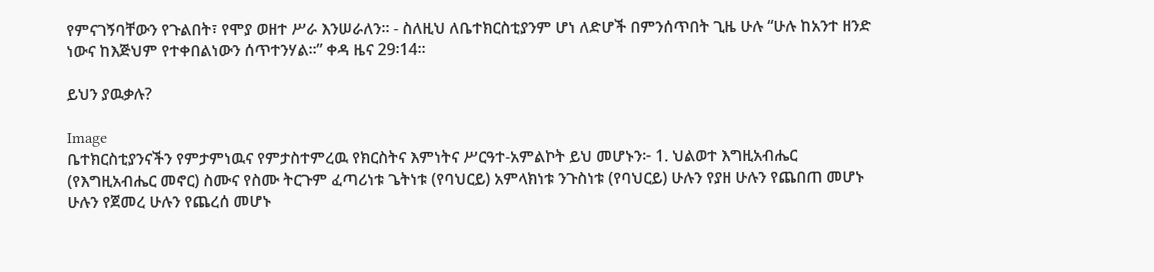የምናገኝባቸውን የጉልበት፣ የሞያ ወዘተ ሥራ እንሠራለን፡፡ - ስለዚህ ለቤተክርስቲያንም ሆነ ለድሆች በምንሰጥበት ጊዜ ሁሉ “ሁሉ ከአንተ ዘንድ ነውና ከእጅህም የተቀበልነውን ሰጥተንሃል፡፡” ቀዳ ዜና 29፡14፡፡

ይህን ያዉቃሉ?

Image
ቤተክርስቲያንናችን የምታምነዉና የምታስተምረዉ የክርስትና እምነትና ሥርዓተ-አምልኮት ይህ መሆኑን፦ 1. ህልወተ እግዚአብሔር (የእግዚአብሔር መኖር) ስሙና የስሙ ትርጉም ፈጣሪነቱ ጌትነቱ (የባህርይ) አምላክነቱ ንጉስነቱ (የባህርይ) ሁሉን የያዘ ሁሉን የጨበጠ መሆኑ ሁሉን የጀመረ ሁሉን የጨረሰ መሆኑ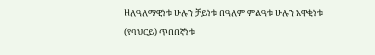ዘለዓለማዊነቱ ሁሉን ቻይነቱ በዓለም ምልዓቱ ሁሉን አዋቂነቱ (የባህርይ) ጥበበኛነቱ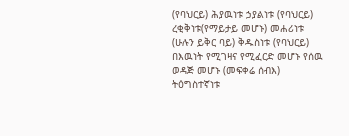(የባህርይ) ሕያዉነቱ ኃያልነቱ (የባህርይ) ረቂቅነቱ(የማይታይ መሆኑ) መሐሪነቱ (ሁሉን ይቅር ባይ) ቅዱስነቱ (የባህርይ) በእዉነት የሚገዛና የሚፈርድ መሆኑ የሰዉ ወዳጅ መሆኑ (መፍቀሬ ሰብእ) ትዕግስተኛነቱ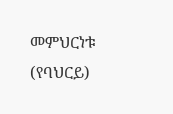መምህርነቱ (የባህርይ)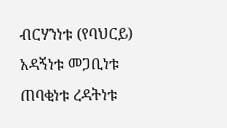ብርሃንነቱ (የባህርይ) አዳኝነቱ መጋቢነቱ ጠባቂነቱ ረዳትነቱ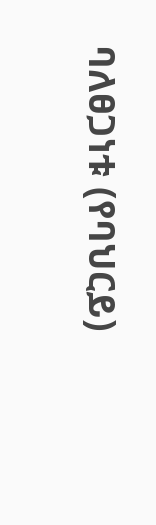ባለፀጋነቱ (የባህርይ)